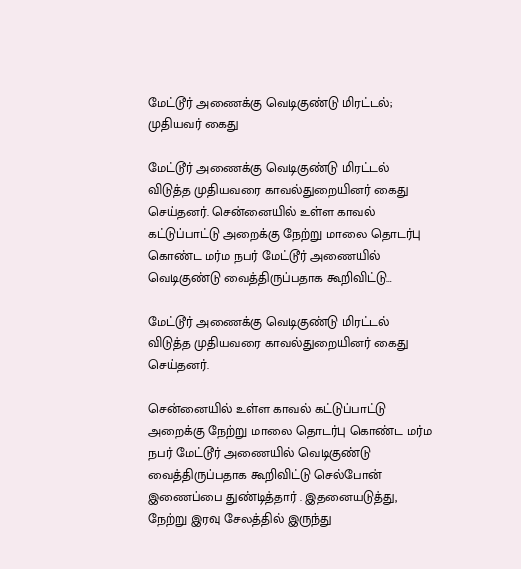மேட்டூர் அணைக்கு வெடிகுண்டு மிரட்டல்; முதியவர் கைது

மேட்டூர் அணைக்கு வெடிகுண்டு மிரட்டல் விடுத்த முதியவரை காவல்துறையினர் கைது செய்தனர். சென்னையில் உள்ள காவல் கட்டுப்பாட்டு அறைக்கு நேற்று மாலை தொடர்பு கொண்ட மர்ம நபர் மேட்டூர் அணையில் வெடிகுண்டு வைத்திருப்பதாக கூறிவிட்டு…

மேட்டூர் அணைக்கு வெடிகுண்டு மிரட்டல் விடுத்த முதியவரை காவல்துறையினர் கைது செய்தனர்.

சென்னையில் உள்ள காவல் கட்டுப்பாட்டு அறைக்கு நேற்று மாலை தொடர்பு கொண்ட மர்ம நபர் மேட்டூர் அணையில் வெடிகுண்டு வைத்திருப்பதாக கூறிவிட்டு செல்போன் இணைப்பை துண்டித்தார் . இதனையடுத்து, நேற்று இரவு சேலத்தில் இருந்து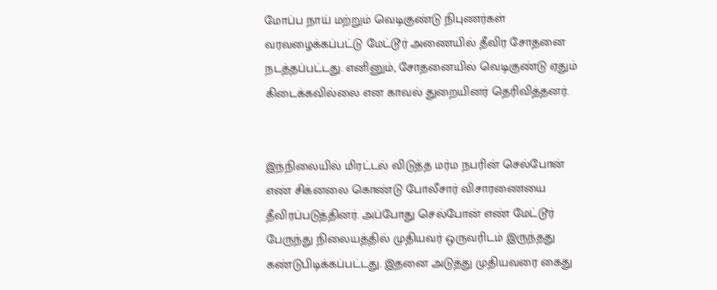மோப்ப நாய் மற்றும் வெடிகுண்டு நிபுணர்கள் வரவழைக்கப்பட்டு மேட்டூர் அணையில் தீவிர சோதனை நடத்தப்பட்டது. எனினும், சோதனையில் வெடிகுண்டு ஏதும் கிடைக்கவில்லை என காவல் துறையினர் தெரிவித்தனர்.


இந்நிலையில் மிரட்டல் விடுத்த மர்ம நபரின் செல்போன் எண் சிக்னலை கொண்டு போலீசார் விசாரணையை தீவிரப்படுத்தினர். அப்போது செல்போன் எண் மேட்டூர் பேருந்து நிலையத்தில் முதியவர் ஒருவரிடம் இருந்தது கண்டுபிடிக்கப்பட்டது. இதனை அடுத்து முதியவரை கைது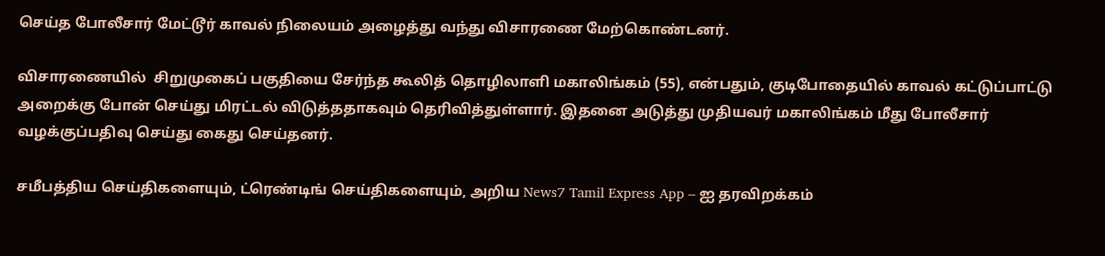செய்த போலீசார் மேட்டூர் காவல் நிலையம் அழைத்து வந்து விசாரணை மேற்கொண்டனர்.

விசாரணையில்  சிறுமுகைப் பகுதியை சேர்ந்த கூலித் தொழிலாளி மகாலிங்கம் (55), என்பதும், குடிபோதையில் காவல் கட்டுப்பாட்டு அறைக்கு போன் செய்து மிரட்டல் விடுத்ததாகவும் தெரிவித்துள்ளார். இதனை அடுத்து முதியவர் மகாலிங்கம் மீது போலீசார் வழக்குப்பதிவு செய்து கைது செய்தனர்.

சமீபத்திய செய்திகளையும், ட்ரெண்டிங் செய்திகளையும், அறிய News7 Tamil Express App – ஐ தரவிறக்கம்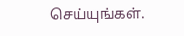செய்யுங்கள்.